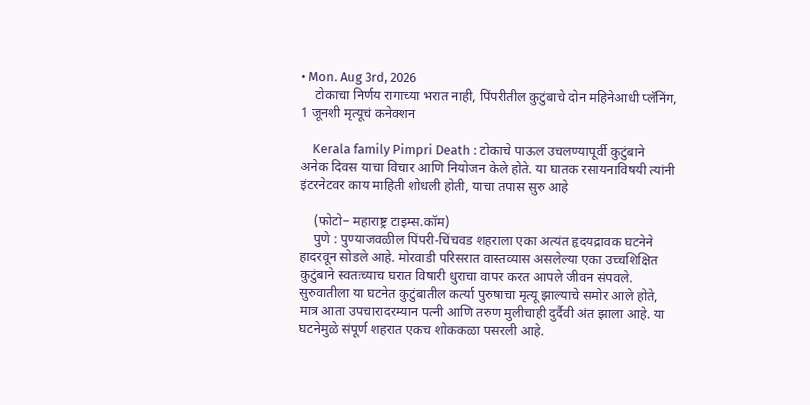• Mon. Aug 3rd, 2026
    टोकाचा निर्णय रागाच्या भरात नाही, पिंपरीतील कुटुंबाचे दोन महिनेआधी प्लॅनिंग, 1 जूनशी मृत्यूचं कनेक्शन

    Kerala family Pimpri Death : टोकाचे पाऊल उचलण्यापूर्वी कुटुंबाने अनेक दिवस याचा विचार आणि नियोजन केले होते. या घातक रसायनाविषयी त्यांनी इंटरनेटवर काय माहिती शोधली होती, याचा तपास सुरु आहे

    (फोटो– महाराष्ट्र टाइम्स.कॉम)
    पुणे : पुण्याजवळील पिंपरी-चिंचवड शहराला एका अत्यंत हृदयद्रावक घटनेने हादरवून सोडले आहे. मोरवाडी परिसरात वास्तव्यास असलेल्या एका उच्चशिक्षित कुटुंबाने स्वतःच्याच घरात विषारी धुराचा वापर करत आपले जीवन संपवले. सुरुवातीला या घटनेत कुटुंबातील कर्त्या पुरुषाचा मृत्यू झाल्याचे समोर आले होते, मात्र आता उपचारादरम्यान पत्नी आणि तरुण मुलीचाही दुर्दैवी अंत झाला आहे. या घटनेमुळे संपूर्ण शहरात एकच शोककळा पसरली आहे.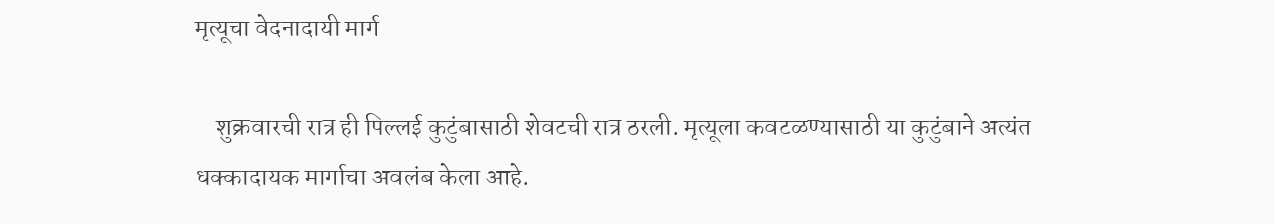मृत्यूचा वेदनादायी मार्ग

    शुक्रवारची रात्र ही पिल्लई कुटुंबासाठी शेवटची रात्र ठरली. मृत्यूला कवटळण्यासाठी या कुटुंबाने अत्यंत धक्कादायक मार्गाचा अवलंब केला आहे.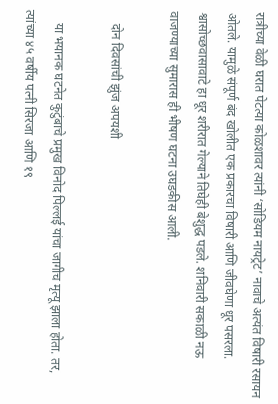रात्रीच्या वेळी घरात पेटत्या कोळशावर त्यांनी ‘सोडियम नायट्रेट’ नावाचे अत्यंत विषारी रसायन ओतले. यामुळे संपूर्ण बंद खोलीत एक प्रकारचा विषारी आणि जीवघेणा धूर पसरला. श्वासोच्छवासावाटे हा धूर शरीरात गेल्याने तिघेही बेशुद्ध पडले. शनिवारी सकाळी नऊ वाजण्याच्या सुमारास ही भीषण घटना उघडकीस आली.

    दोन दिवसांची झुंज अपयशी

    या भयानक घटनेत कुटुंबाचे प्रमुख विनोद पिल्लई यांचा जागीच मृत्यू झाला होता. तर, त्यांच्या ४५ वर्षीय पत्नी सिरजा आणि १९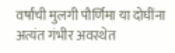वर्षांची मुलगी पौर्णिमा या दोघींना अत्यंत गंभीर अवस्थेत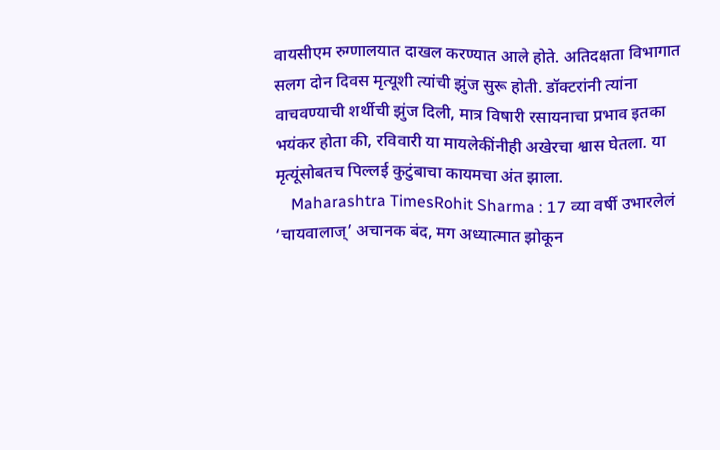वायसीएम रुग्णालयात दाखल करण्यात आले होते. अतिदक्षता विभागात सलग दोन दिवस मृत्यूशी त्यांची झुंज सुरू होती. डॉक्टरांनी त्यांना वाचवण्याची शर्थीची झुंज दिली, मात्र विषारी रसायनाचा प्रभाव इतका भयंकर होता की, रविवारी या मायलेकींनीही अखेरचा श्वास घेतला. या मृत्यूंसोबतच पिल्लई कुटुंबाचा कायमचा अंत झाला.
    Maharashtra TimesRohit Sharma : 17 व्या वर्षी उभारलेलं ‘चायवालाज्’ अचानक बंद, मग अध्यात्मात झोकून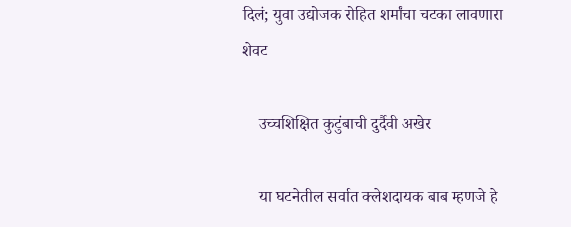दिलं; युवा उद्योजक रोहित शर्मांचा चटका लावणारा शेवट

    उच्चशिक्षित कुटुंबाची दुर्दैवी अखेर

    या घटनेतील सर्वात क्लेशदायक बाब म्हणजे हे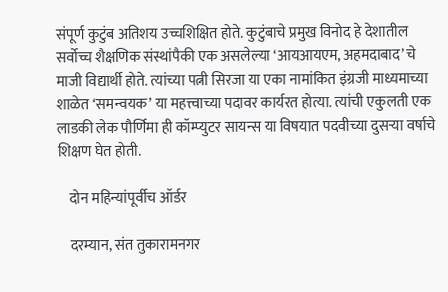संपूर्ण कुटुंब अतिशय उच्चशिक्षित होते. कुटुंबाचे प्रमुख विनोद हे देशातील सर्वोच्च शैक्षणिक संस्थांपैकी एक असलेल्या ‘आयआयएम, अहमदाबाद’ चे माजी विद्यार्थी होते. त्यांच्या पत्नी सिरजा या एका नामांकित इंग्रजी माध्यमाच्या शाळेत ‘समन्वयक’ या महत्त्वाच्या पदावर कार्यरत होत्या. त्यांची एकुलती एक लाडकी लेक पौर्णिमा ही कॉम्प्युटर सायन्स या विषयात पदवीच्या दुसऱ्या वर्षाचे शिक्षण घेत होती.

    दोन महिन्यांपूर्वीच ऑर्डर

    दरम्यान, संत तुकारामनगर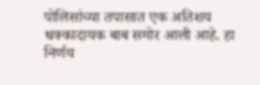पोलिसांच्या तपासात एक अतिशय धक्कादायक बाब समोर आली आहे. हा निर्णय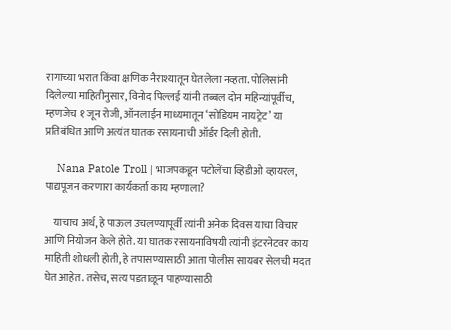रागाच्या भरात किंवा क्षणिक नैराश्यातून घेतलेला नव्हता. पोलिसांनी दिलेल्या माहितीनुसार, विनोद पिल्लई यांनी तब्बल दोन महिन्यांपूर्वीच, म्हणजेच १ जून रोजी, ऑनलाईन माध्यमातून ‘सोडियम नायट्रेट’ या प्रतिबंधित आणि अत्यंत घातक रसायनाची ऑर्डर दिली होती.

    Nana Patole Troll | भाजपकडून पटोलेंचा व्हिडीओ व्हायरल, पाद्यपूजन करणारा कार्यकर्ता काय म्हणाला?

    याचाच अर्थ, हे पाऊल उचलण्यापूर्वी त्यांनी अनेक दिवस याचा विचार आणि नियोजन केले होते. या घातक रसायनाविषयी त्यांनी इंटरनेटवर काय माहिती शोधली होती, हे तपासण्यासाठी आता पोलीस सायबर सेलची मदत घेत आहेत. तसेच, सत्य पडताळून पाहण्यासाठी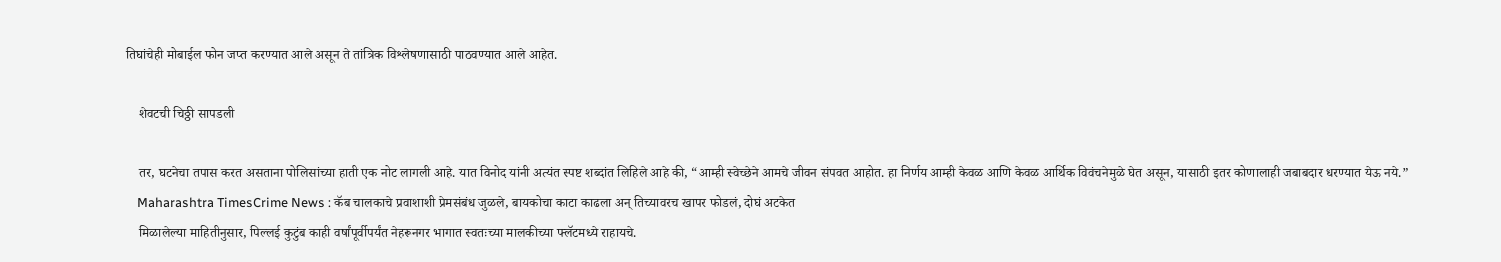तिघांचेही मोबाईल फोन जप्त करण्यात आले असून ते तांत्रिक विश्लेषणासाठी पाठवण्यात आले आहेत.

    शेवटची चिठ्ठी सापडली

    तर, घटनेचा तपास करत असताना पोलिसांच्या हाती एक नोट लागली आहे. यात विनोद यांनी अत्यंत स्पष्ट शब्दांत लिहिले आहे की, “आम्ही स्वेच्छेने आमचे जीवन संपवत आहोत. हा निर्णय आम्ही केवळ आणि केवळ आर्थिक विवंचनेमुळे घेत असून, यासाठी इतर कोणालाही जबाबदार धरण्यात येऊ नये.”
    Maharashtra TimesCrime News : कॅब चालकाचे प्रवाशाशी प्रेमसंबंध जुळले, बायकोचा काटा काढला अन् तिच्यावरच खापर फोडलं, दोघं अटकेत
    मिळालेल्या माहितीनुसार, पिल्लई कुटुंब काही वर्षांपूर्वीपर्यंत नेहरूनगर भागात स्वतःच्या मालकीच्या फ्लॅटमध्ये राहायचे.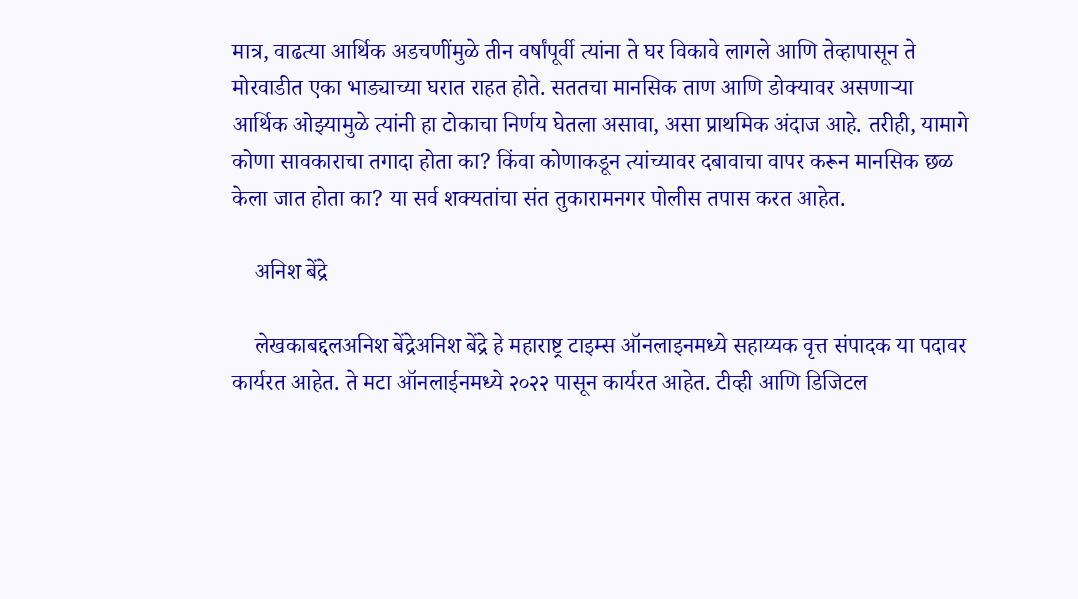मात्र, वाढत्या आर्थिक अडचणींमुळे तीन वर्षांपूर्वी त्यांना ते घर विकावे लागले आणि तेव्हापासून ते मोरवाडीत एका भाड्याच्या घरात राहत होते. सततचा मानसिक ताण आणि डोक्यावर असणाऱ्या आर्थिक ओझ्यामुळे त्यांनी हा टोकाचा निर्णय घेतला असावा, असा प्राथमिक अंदाज आहे. तरीही, यामागे कोणा सावकाराचा तगादा होता का? किंवा कोणाकडून त्यांच्यावर दबावाचा वापर करून मानसिक छळ केला जात होता का? या सर्व शक्यतांचा संत तुकारामनगर पोलीस तपास करत आहेत.

    अनिश बेंद्रे

    लेखकाबद्दलअनिश बेंद्रेअनिश बेंद्रे हे महाराष्ट्र टाइम्स ऑनलाइनमध्ये सहाय्यक वृत्त संपादक या पदावर कार्यरत आहेत. ते मटा ऑनलाईनमध्ये २०२२ पासून कार्यरत आहेत. टीव्ही आणि डिजिटल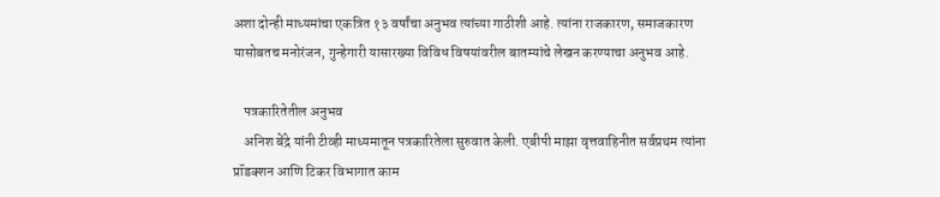अशा दोन्ही माध्यमांचा एकत्रित १३ वर्षांचा अनुभव त्यांच्या गाठीशी आहे. त्यांना राजकारण, समाजकारण यासोबतच मनोरंजन, गुन्हेगारी यासारख्या विविध विषयांवरील बातम्यांचे लेखन करण्याचा अनुभव आहे.

    पत्रकारितेतील अनुभव
    अनिश बेंद्रे यांनी टीव्ही माध्यमातून पत्रकारितेला सुरुवात केली. एबीपी माझा वृत्तवाहिनीत सर्वप्रथम त्यांना प्रॉडक्शन आणि टिकर विभागात काम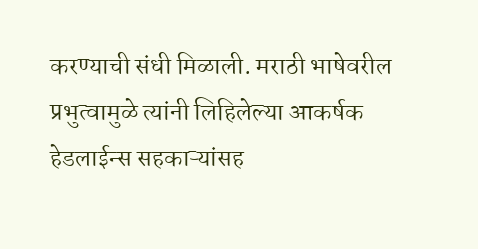करण्याची संधी मिळाली. मराठी भाषेवरील प्रभुत्वामुळे त्यांनी लिहिलेल्या आकर्षक हेडलाईन्स सहकाऱ्यांसह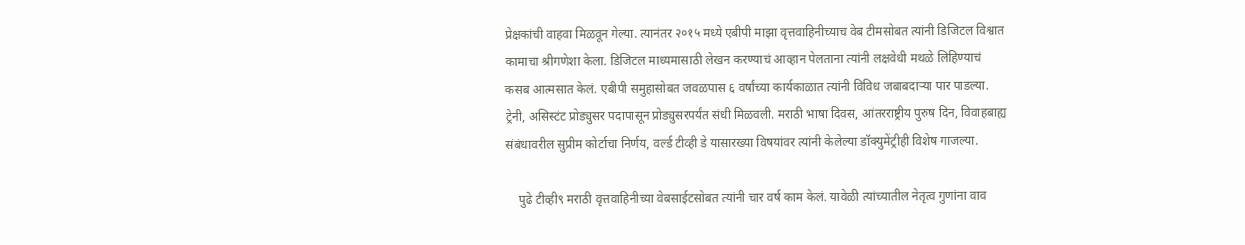प्रेक्षकांची वाहवा मिळवून गेल्या. त्यानंतर २०१५ मध्ये एबीपी माझा वृत्तवाहिनीच्याच वेब टीमसोबत त्यांनी डिजिटल विश्वात कामाचा श्रीगणेशा केला. डिजिटल माध्यमासाठी लेखन करण्याचं आव्हान पेलताना त्यांनी लक्षवेधी मथळे लिहिण्याचं कसब आत्मसात केलं. एबीपी समुहासोबत जवळपास ६ वर्षांच्या कार्यकाळात त्यांनी विविध जबाबदाऱ्या पार पाडल्या. ट्रेनी, असिस्टंट प्रोड्युसर पदापासून प्रोड्युसरपर्यंत संधी मिळवली. मराठी भाषा दिवस, आंतरराष्ट्रीय पुरुष दिन, विवाहबाह्य संबंधावरील सुप्रीम कोर्टाचा निर्णय, वर्ल्ड टीव्ही डे यासारख्या विषयांवर त्यांनी केलेल्या डॉक्युमेंट्रीही विशेष गाजल्या.

    पुढे टीव्ही९ मराठी वृत्तवाहिनीच्या वेबसाईटसोबत त्यांनी चार वर्ष काम केलं. यावेळी त्यांच्यातील नेतृत्व गुणांना वाव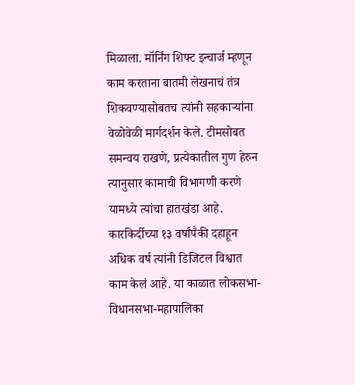मिळाला. मॉर्निंग शिफ्ट इन्चार्ज म्हणून काम करताना बातमी लेखनाचं तंत्र शिकवण्यासोबतच त्यांनी सहकाऱ्यांना वेळोवेळी मार्गदर्शन केले. टीमसोबत समन्वय राखणे, प्रत्येकातील गुण हेरुन त्यानुसार कामाची विभागणी करणे यामध्ये त्यांचा हातखंडा आहे. कारकिर्दीच्या १३ वर्षांपैकी दहाहून अधिक वर्ष त्यांनी डिजिटल विश्वात काम केलं आहे. या काळात लोकसभा-विधानसभा-महापालिका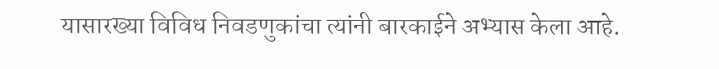यासारख्या विविध निवडणुकांचा त्यांनी बारकाईने अभ्यास केला आहे.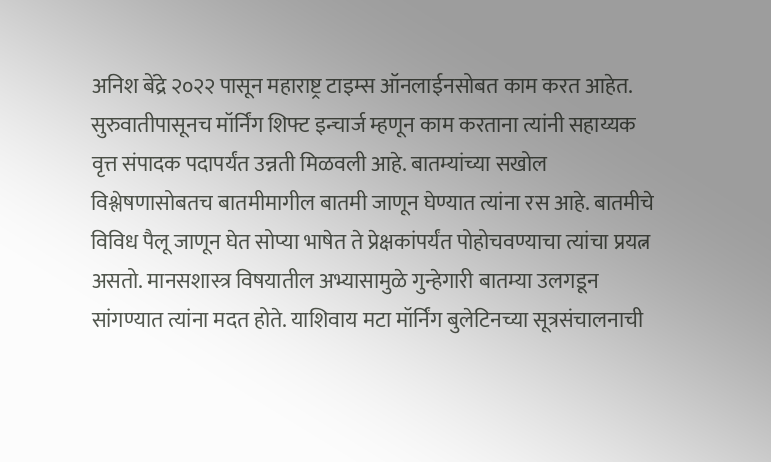अनिश बेंद्रे २०२२ पासून महाराष्ट्र टाइम्स ऑनलाईनसोबत काम करत आहेत. सुरुवातीपासूनच मॉर्निंग शिफ्ट इन्चार्ज म्हणून काम करताना त्यांनी सहाय्यक वृत्त संपादक पदापर्यंत उन्नती मिळवली आहे. बातम्यांच्या सखोल विश्लेषणासोबतच बातमीमागील बातमी जाणून घेण्यात त्यांना रस आहे. बातमीचे विविध पैलू जाणून घेत सोप्या भाषेत ते प्रेक्षकांपर्यंत पोहोचवण्याचा त्यांचा प्रयत्न असतो. मानसशास्त्र विषयातील अभ्यासामुळे गुन्हेगारी बातम्या उलगडून सांगण्यात त्यांना मदत होते. याशिवाय मटा मॉर्निंग बुलेटिनच्या सूत्रसंचालनाची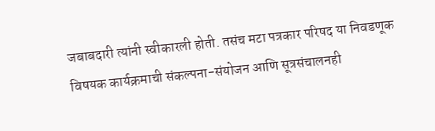जबाबदारी त्यांनी स्वीकारली होती. तसंच मटा पत्रकार परिषद या निवडणूक विषयक कार्यक्रमाची संकल्पना-संयोजन आणि सूत्रसंचालनही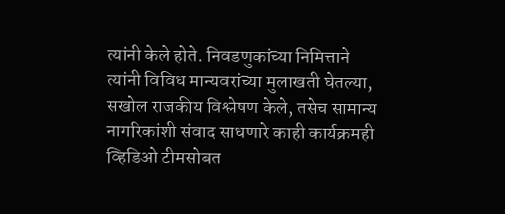त्यांनी केले होते. निवडणुकांच्या निमित्ताने त्यांनी विविध मान्यवरांच्या मुलाखती घेतल्या, सखोल राजकीय विश्लेषण केले, तसेच सामान्य नागरिकांशी संवाद साधणारे काही कार्यक्रमही व्हिडिओ टीमसोबत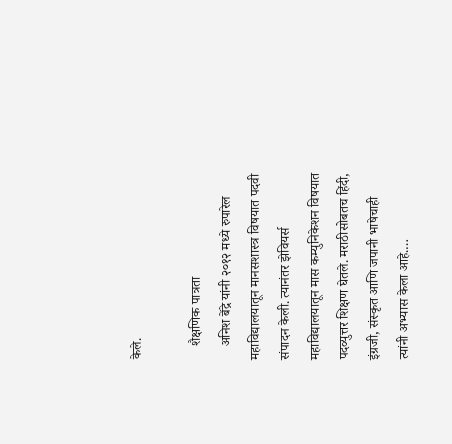केले.

    शैक्षणिक पात्रता
    अनिश बेंद्रे यांनी २०१२ मध्ये रुपारेल महाविद्यालयातून मानसशास्त्र विषयात पदवी संपादन केली. त्यानंतर झेवियर्स महाविद्यालयातून मास कम्युनिकेशन विषयात पदव्युत्तर शिक्षण घेतले. मराठीसोबतच हिंदी, इंग्रजी, संस्कृत आणि जपानी भाषेचाही त्यांनी अभ्यास केला आहे.…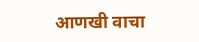आणखी वाचा